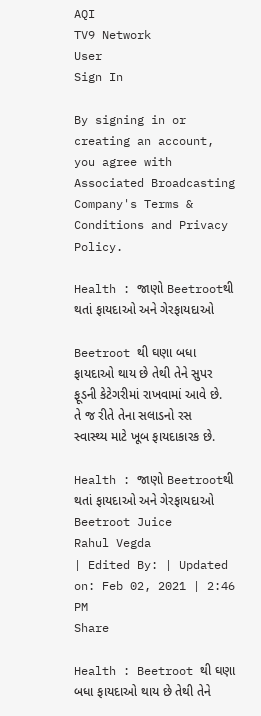AQI
TV9 Network
User
Sign In

By signing in or creating an account, you agree with Associated Broadcasting Company's Terms & Conditions and Privacy Policy.

Health : જાણો Beetrootથી થતાં ફાયદાઓ અને ગેરફાયદાઓ

Beetroot થી ઘણા બધા ફાયદાઓ થાય છે તેથી તેને સુપર ફૂડની કેટેગરીમાં રાખવામાં આવે છે. તે જ રીતે તેના સલાડનો રસ સ્વાસ્થ્ય માટે ખૂબ ફાયદાકારક છે.

Health : જાણો Beetrootથી થતાં ફાયદાઓ અને ગેરફાયદાઓ
Beetroot Juice
Rahul Vegda
| Edited By: | Updated on: Feb 02, 2021 | 2:46 PM
Share

Health : Beetroot થી ઘણા બધા ફાયદાઓ થાય છે તેથી તેને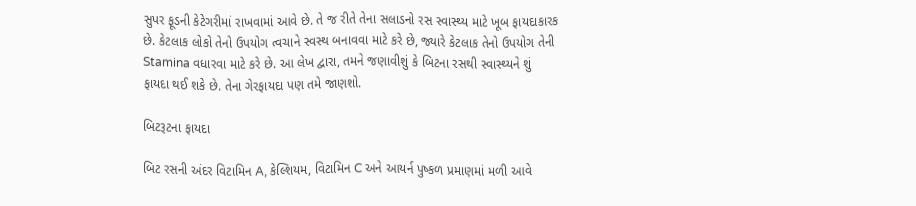સુપર ફૂડની કેટેગરીમાં રાખવામાં આવે છે. તે જ રીતે તેના સલાડનો રસ સ્વાસ્થ્ય માટે ખૂબ ફાયદાકારક છે. કેટલાક લોકો તેનો ઉપયોગ ત્વચાને સ્વસ્થ બનાવવા માટે કરે છે, જ્યારે કેટલાક તેનો ઉપયોગ તેની Stamina વધારવા માટે કરે છે. આ લેખ દ્વારા, તમને જણાવીશું કે બિટના રસથી સ્વાસ્થ્યને શું ફાયદા થઈ શકે છે. તેના ગેરફાયદા પણ તમે જાણશો.

બિટરૂટના ફાયદા

બિટ રસની અંદર વિટામિન A, કેલ્શિયમ, વિટામિન C અને આયર્ન પુષ્કળ પ્રમાણમાં મળી આવે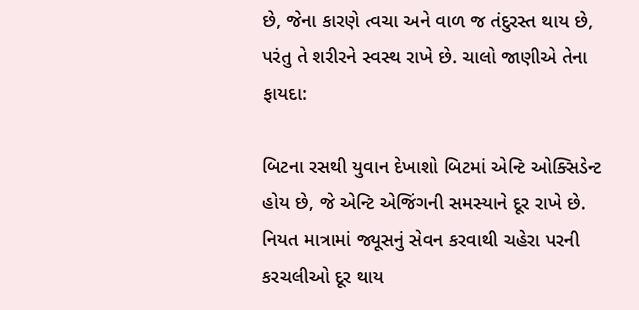છે, જેના કારણે ત્વચા અને વાળ જ તંદુરસ્ત થાય છે, પરંતુ તે શરીરને સ્વસ્થ રાખે છે. ચાલો જાણીએ તેના ફાયદા:

બિટના રસથી યુવાન દેખાશો બિટમાં એન્ટિ ઓક્સિડેન્ટ હોય છે, જે એન્ટિ એજિંગની સમસ્યાને દૂર રાખે છે. નિયત માત્રામાં જ્યૂસનું સેવન કરવાથી ચહેરા પરની કરચલીઓ દૂર થાય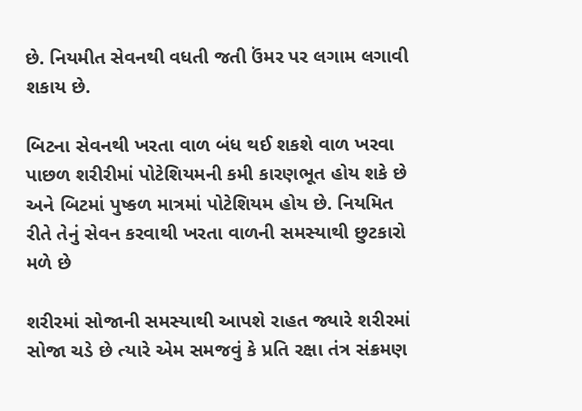છે. નિયમીત સેવનથી વધતી જતી ઉંમર પર લગામ લગાવી શકાય છે.

બિટના સેવનથી ખરતા વાળ બંધ થઈ શકશે વાળ ખરવા પાછળ શરીરીમાં પોટેશિયમની કમી કારણભૂત હોય શકે છે અને બિટમાં પુષ્કળ માત્રમાં પોટેશિયમ હોય છે. નિયમિત રીતે તેનું સેવન કરવાથી ખરતા વાળની સમસ્યાથી છુટકારો મળે છે

શરીરમાં સોજાની સમસ્યાથી આપશે રાહત જ્યારે શરીરમાં સોજા ચડે છે ત્યારે એમ સમજવું કે પ્રતિ રક્ષા તંત્ર સંક્રમણ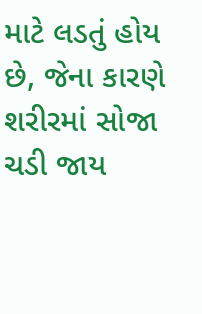માટે લડતું હોય છે, જેના કારણે શરીરમાં સોજા ચડી જાય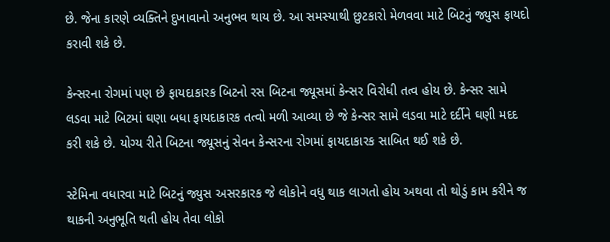છે. જેના કારણે વ્યક્તિને દુખાવાનો અનુભવ થાય છે. આ સમસ્યાથી છુટકારો મેળવવા માટે બિટનું જ્યુસ ફાયદો કરાવી શકે છે.

કેન્સરના રોગમાં પણ છે ફાયદાકારક બિટનો રસ બિટના જ્યૂસમાં કેન્સર વિરોધી તત્વ હોય છે. કેન્સર સામે લડવા માટે બિટમાં ઘણા બધા ફાયદાકારક તત્વો મળી આવ્યા છે જે કેન્સર સામે લડવા માટે દર્દીને ઘણી મદદ કરી શકે છે. યોગ્ય રીતે બિટના જ્યૂસનું સેવન કેન્સરના રોગમાં ફાયદાકારક સાબિત થઈ શકે છે.

સ્ટેમિના વધારવા માટે બિટનું જ્યુસ અસરકારક જે લોકોને વધુ થાક લાગતો હોય અથવા તો થોડું કામ કરીને જ થાકની અનુભૂતિ થતી હોય તેવા લોકો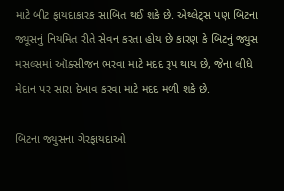માટે બીટ ફાયદાકારક સાબિત થઈ શકે છે. એથ્લેટ્સ પણ બિટના જ્યૂસનું નિયમિત રીતે સેવન કરતા હોય છે કારણ કે બિટનું જ્યુસ મસલ્સમાં ઑક્સીજન ભરવા માટે મદદ રૂપ થાય છે, જેના લીધે મેદાન પર સારા દેખાવ કરવા માટે મદદ મળી શકે છે.

બિટના જ્યુસના ગેરફાયદાઓ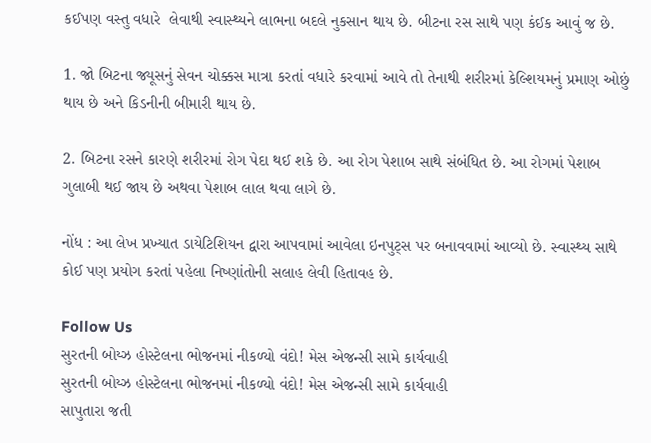કઈપણ વસ્તુ વધારે  લેવાથી સ્વાસ્થ્યને લાભના બદલે નુકસાન થાય છે. બીટના રસ સાથે પણ કંઈક આવું જ છે.

1. જો બિટના જ્યૂસનું સેવન ચોક્કસ માત્રા કરતાં વધારે કરવામાં આવે તો તેનાથી શરીરમાં કેલ્શિયમનું પ્રમાણ ઓછું થાય છે અને કિડનીની બીમારી થાય છે.

2. બિટના રસને કારણે શરીરમાં રોગ પેદા થઈ શકે છે. આ રોગ પેશાબ સાથે સંબંધિત છે. આ રોગમાં પેશાબ ગુલાબી થઈ જાય છે અથવા પેશાબ લાલ થવા લાગે છે.

નોંધ : આ લેખ પ્રખ્યાત ડાયેટિશિયન દ્વારા આપવામાં આવેલા ઇનપુટ્સ પર બનાવવામાં આવ્યો છે. સ્વાસ્થ્ય સાથે કોઈ પણ પ્રયોગ કરતાં પહેલા નિષ્ણાંતોની સલાહ લેવી હિતાવહ છે.

Follow Us
સુરતની બોય્ઝ હોસ્ટેલના ભોજનમાં નીકળ્યો વંદો! મેસ એજન્સી સામે કાર્યવાહી
સુરતની બોય્ઝ હોસ્ટેલના ભોજનમાં નીકળ્યો વંદો! મેસ એજન્સી સામે કાર્યવાહી
સાપુતારા જતી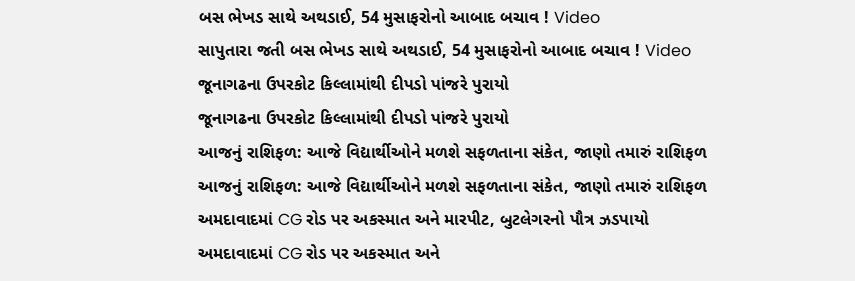બસ ભેખડ સાથે અથડાઈ, 54 મુસાફરોનો આબાદ બચાવ ! Video
સાપુતારા જતી બસ ભેખડ સાથે અથડાઈ, 54 મુસાફરોનો આબાદ બચાવ ! Video
જૂનાગઢના ઉપરકોટ કિલ્લામાંથી દીપડો પાંજરે પુરાયો
જૂનાગઢના ઉપરકોટ કિલ્લામાંથી દીપડો પાંજરે પુરાયો
આજનું રાશિફળ: આજે વિદ્યાર્થીઓને મળશે સફળતાના સંકેત, જાણો તમારું રાશિફળ
આજનું રાશિફળ: આજે વિદ્યાર્થીઓને મળશે સફળતાના સંકેત, જાણો તમારું રાશિફળ
અમદાવાદમાં CG રોડ પર અકસ્માત અને મારપીટ, બુટલેગરનો પૌત્ર ઝડપાયો
અમદાવાદમાં CG રોડ પર અકસ્માત અને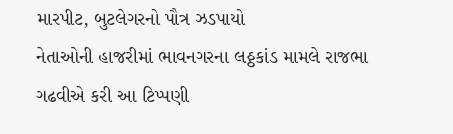મારપીટ, બુટલેગરનો પૌત્ર ઝડપાયો
નેતાઓની હાજરીમાં ભાવનગરના લઠ્ઠકાંડ મામલે રાજભા ગઢવીએ કરી આ ટિપ્પણી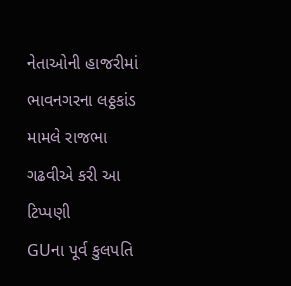નેતાઓની હાજરીમાં ભાવનગરના લઠ્ઠકાંડ મામલે રાજભા ગઢવીએ કરી આ ટિપ્પણી
GUના પૂર્વ કુલપતિ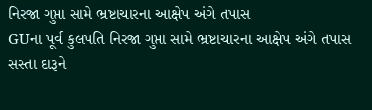નિરજા ગુપ્તા સામે ભ્રષ્ટાચારના આક્ષેપ અંગે તપાસ
GUના પૂર્વ કુલપતિ નિરજા ગુપ્તા સામે ભ્રષ્ટાચારના આક્ષેપ અંગે તપાસ
સસ્તા દારૂને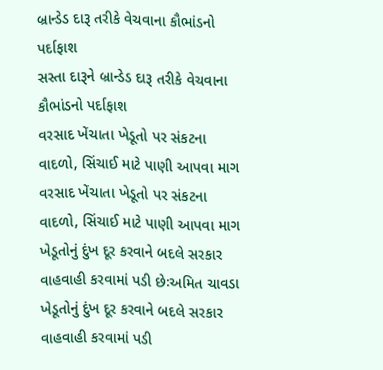બ્રાન્ડેડ દારૂ તરીકે વેચવાના કૌભાંડનો પર્દાફાશ
સસ્તા દારૂને બ્રાન્ડેડ દારૂ તરીકે વેચવાના કૌભાંડનો પર્દાફાશ
વરસાદ ખેંચાતા ખેડૂતો પર સંકટના વાદળો, સિંચાઈ માટે પાણી આપવા માગ
વરસાદ ખેંચાતા ખેડૂતો પર સંકટના વાદળો, સિંચાઈ માટે પાણી આપવા માગ
ખેડૂતોનું દુંખ દૂર કરવાને બદલે સરકાર વાહવાહી કરવામાં પડી છેઃઅમિત ચાવડા
ખેડૂતોનું દુંખ દૂર કરવાને બદલે સરકાર વાહવાહી કરવામાં પડી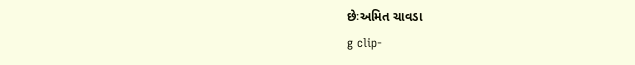છેઃઅમિત ચાવડા
g clip-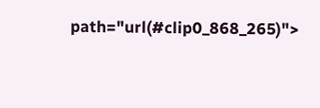path="url(#clip0_868_265)">